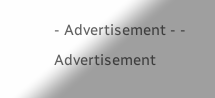- Advertisement - - Advertisement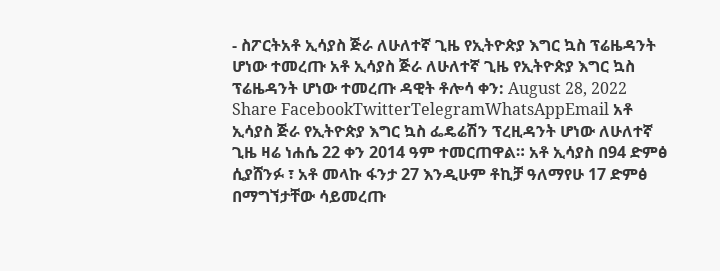- ስፖርትአቶ ኢሳያስ ጅራ ለሁለተኛ ጊዜ የኢትዮጵያ እግር ኳስ ፕሬዜዳንት ሆነው ተመረጡ አቶ ኢሳያስ ጅራ ለሁለተኛ ጊዜ የኢትዮጵያ እግር ኳስ ፕሬዜዳንት ሆነው ተመረጡ ዳዊት ቶሎሳ ቀን: August 28, 2022 Share FacebookTwitterTelegramWhatsAppEmail አቶ ኢሳያስ ጅራ የኢትዮጵያ እግር ኳስ ፌዴሬሽን ፕረዚዳንት ሆነው ለሁለተኛ ጊዜ ዛሬ ነሐሴ 22 ቀን 2014 ዓም ተመርጠዋል። አቶ ኢሳያስ በ94 ድምፅ ሲያሸንፉ ፣ አቶ መላኩ ፋንታ 27 እንዲሁም ቶኪቻ ዓለማየሁ 17 ድምፅ በማግኘታቸው ሳይመረጡ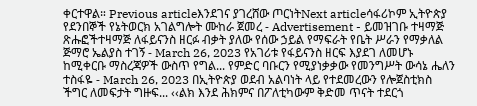ቀርተዋል። Previous articleእንደገና ያገረሸው ጦርነትNext articleሳፋሪኮም ኢትዮጵያ የደንበኞች የኔትወርክ አገልግሎት ሙከራ ጀመረ - Advertisement - ይመዝገቡ ተዛማጅ ጽሑፎችተዛማጅ ለፋይናንስ ዘርፉ ብቃት ያለው የሰው ኃይል የማፍራት የቤት ሥራን የማቃለል ጅማሮ ኤልያስ ተገኝ - March 26, 2023 የአገሪቱ የፋይናንስ ዘርፍ እያደገ ለመሆኑ ከሚቀርቡ ማስረጃዎች ውስጥ የግል... የምድር ባቡርን የሚያነቃቃው የመንግሥት ውሳኔ ሔለን ተስፋዬ - March 26, 2023 በኢትዮጵያ ወደብ አልባነት ላይ የተደመረውን የሎጀስቲክስ ችግር ለመፍታት ግዙፍ... ‹‹ልክ እንደ ሕክምና በፖለቲካውም ቅድመ ጥናት ተደርጎ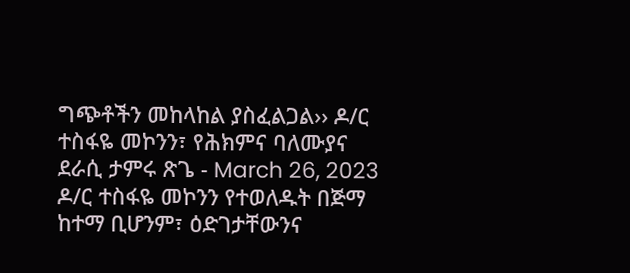ግጭቶችን መከላከል ያስፈልጋል›› ዶ/ር ተስፋዬ መኮንን፣ የሕክምና ባለሙያና ደራሲ ታምሩ ጽጌ - March 26, 2023 ዶ/ር ተስፋዬ መኮንን የተወለዱት በጅማ ከተማ ቢሆንም፣ ዕድገታቸውንና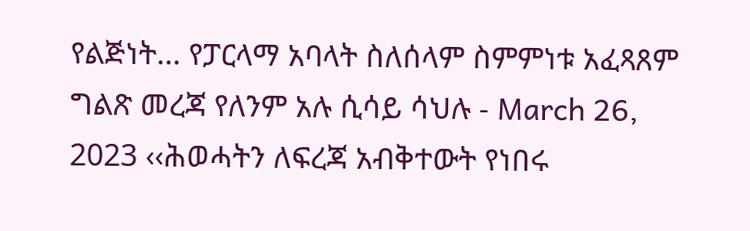የልጅነት... የፓርላማ አባላት ስለሰላም ስምምነቱ አፈጻጸም ግልጽ መረጃ የለንም አሉ ሲሳይ ሳህሉ - March 26, 2023 ‹‹ሕወሓትን ለፍረጃ አብቅተውት የነበሩ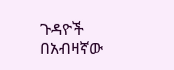ጉዳዮች በአብዛኛው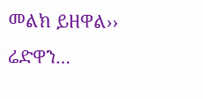መልክ ይዘዋል›› ሬድዋን...